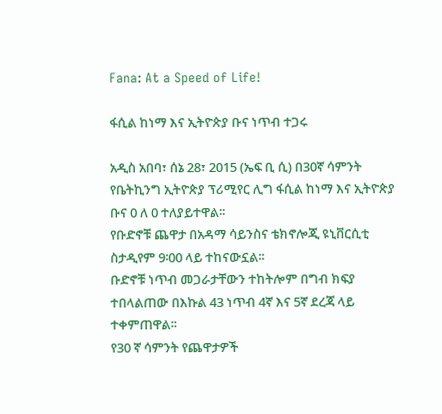Fana: At a Speed of Life!

ፋሲል ከነማ እና ኢትዮጵያ ቡና ነጥብ ተጋሩ

አዲስ አበባ፣ ሰኔ 28፣ 2015 (ኤፍ ቢ ሲ) በ30ኛ ሳምንት የቤትኪንግ ኢትዮጵያ ፕሪሚየር ሊግ ፋሲል ከነማ እና ኢትዮጵያ ቡና 0 ለ 0 ተለያይተዋል፡፡
የቡድኖቹ ጨዋታ በአዳማ ሳይንስና ቴክኖሎጂ ዩኒቨርሲቲ ስታዲየም 9፡00 ላይ ተከናውኗል፡፡
ቡድኖቹ ነጥብ መጋራታቸውን ተከትሎም በግብ ክፍያ ተበላልጠው በእኩል 43 ነጥብ 4ኛ እና 5ኛ ደረጃ ላይ ተቀምጠዋል፡፡
የ30 ኛ ሳምንት የጨዋታዎች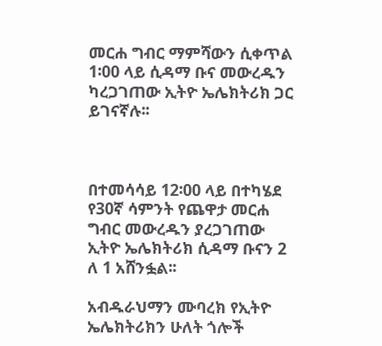መርሐ ግብር ማምሻውን ሲቀጥል 1፡00 ላይ ሲዳማ ቡና መውረዱን ካረጋገጠው ኢትዮ ኤሌክትሪክ ጋር ይገናኛሉ፡፡



በተመሳሳይ 12፡00 ላይ በተካሄደ የ30ኛ ሳምንት የጨዋታ መርሐ ግብር መውረዱን ያረጋገጠው ኢትዮ ኤሌክትሪክ ሲዳማ ቡናን 2 ለ 1 አሸንፏል፡፡

አብዱራህማን ሙባረክ የኢትዮ ኤሌክትሪክን ሁለት ጎሎች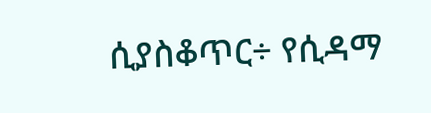ሲያስቆጥር÷ የሲዳማ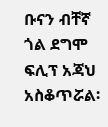ቡናን ብቸኛ ጎል ደግሞ ፍሊፕ አጃህ አስቆጥሯል፡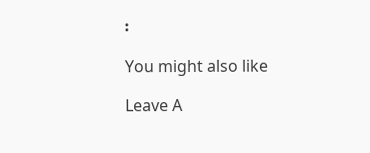፡

You might also like

Leave A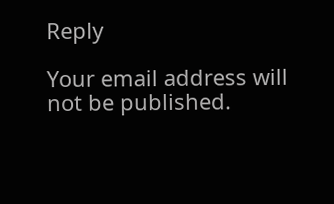Reply

Your email address will not be published.